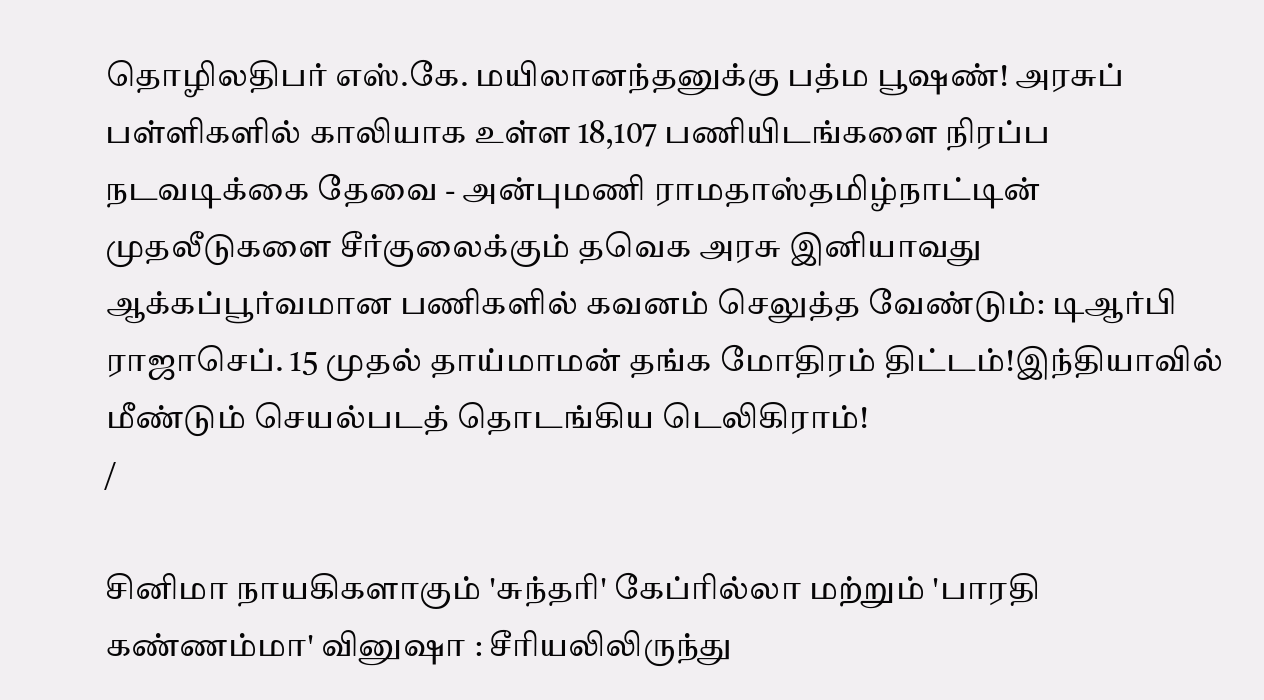தொழிலதிபர் எஸ்.கே. மயிலானந்தனுக்கு பத்ம பூஷண்! அரசுப் பள்ளிகளில் காலியாக உள்ள 18,107 பணியிடங்களை நிரப்ப நடவடிக்கை தேவை - அன்புமணி ராமதாஸ்தமிழ்நாட்டின் முதலீடுகளை சீர்குலைக்கும் தவெக அரசு இனியாவது ஆக்கப்பூர்வமான பணிகளில் கவனம் செலுத்த வேண்டும்: டிஆர்பி ராஜாசெப். 15 முதல் தாய்மாமன் தங்க மோதிரம் திட்டம்!இந்தியாவில் மீண்டும் செயல்படத் தொடங்கிய டெலிகிராம்!
/

சினிமா நாயகிகளாகும் 'சுந்தரி' கேப்ரில்லா மற்றும் 'பாரதி கண்ணம்மா' வினுஷா : சீரியலிலிருந்து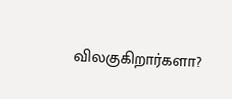விலகுகிறார்களா?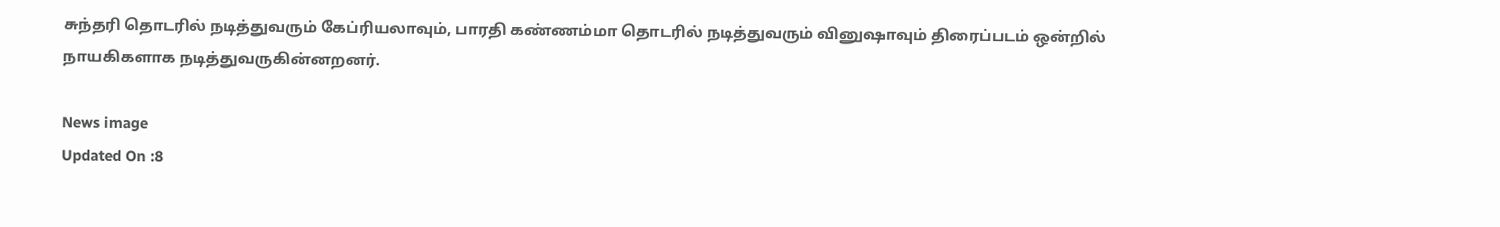சுந்தரி தொடரில் நடித்துவரும் கேப்ரியலாவும், பாரதி கண்ணம்மா தொடரில் நடித்துவரும் வினுஷாவும் திரைப்படம் ஒன்றில் நாயகிகளாக நடித்துவருகின்னறனர்.

News image
Updated On :8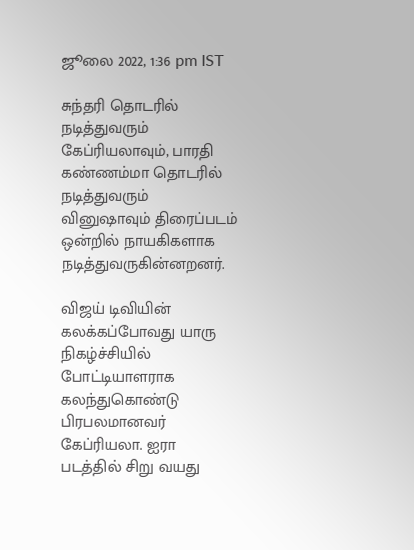ஜூலை 2022, 1:36 pm IST

சுந்தரி தொடரில் நடித்துவரும் கேப்ரியலாவும், பாரதி கண்ணம்மா தொடரில் நடித்துவரும் வினுஷாவும் திரைப்படம் ஒன்றில் நாயகிகளாக நடித்துவருகின்னறனர்.

விஜய் டிவியின் கலக்கப்போவது யாரு நிகழ்ச்சியில் போட்டியாளராக கலந்துகொண்டு பிரபலமானவர் கேப்ரியலா. ஐரா படத்தில் சிறு வயது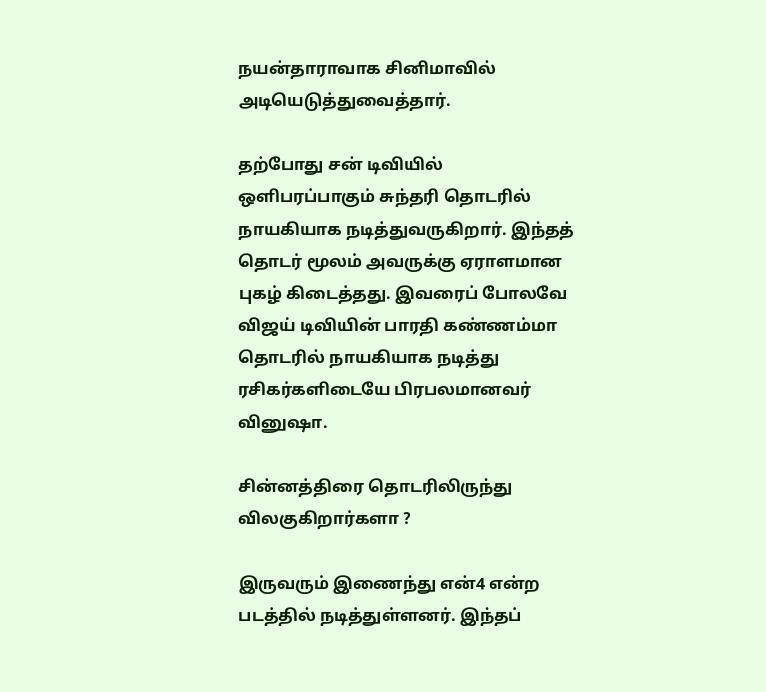நயன்தாராவாக சினிமாவில் அடியெடுத்துவைத்தார்.

தற்போது சன் டிவியில் ஒளிபரப்பாகும் சுந்தரி தொடரில் நாயகியாக நடித்துவருகிறார். இந்தத் தொடர் மூலம் அவருக்கு ஏராளமான புகழ் கிடைத்தது. இவரைப் போலவே விஜய் டிவியின் பாரதி கண்ணம்மா தொடரில் நாயகியாக நடித்து ரசிகர்களிடையே பிரபலமானவர் வினுஷா.

சின்னத்திரை தொடரிலிருந்து விலகுகிறார்களா ?

இருவரும் இணைந்து என்4 என்ற படத்தில் நடித்துள்ளனர். இந்தப்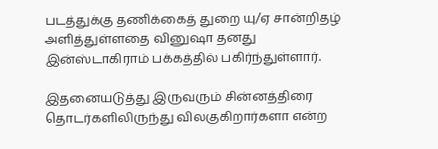படத்துக்கு தணிக்கைத் துறை யு/ஏ சான்றிதழ் அளித்துள்ளதை வினுஷா தனது இன்ஸ்டாகிராம் பக்கத்தில் பகிர்ந்துள்ளார்.

இதனையடுத்து இருவரும் சின்னத்திரை தொடர்களிலிருந்து விலகுகிறார்களா என்ற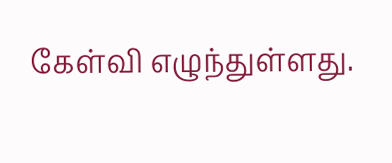கேள்வி எழுந்துள்ளது.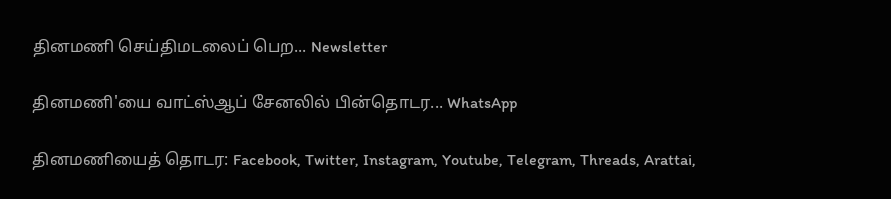தினமணி செய்திமடலைப் பெற... Newsletter

தினமணி'யை வாட்ஸ்ஆப் சேனலில் பின்தொடர... WhatsApp

தினமணியைத் தொடர: Facebook, Twitter, Instagram, Youtube, Telegram, Threads, Arattai,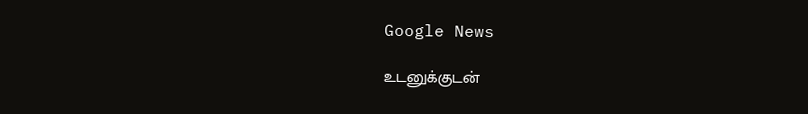Google News

உடனுக்குடன்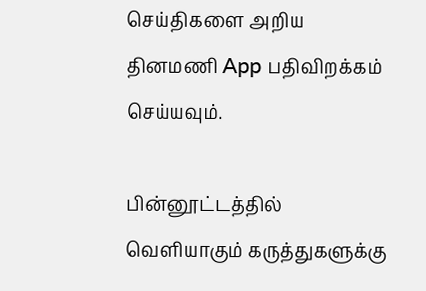செய்திகளை அறிய தினமணி App பதிவிறக்கம் செய்யவும்.

பின்னூட்டத்தில் வெளியாகும் கருத்துகளுக்கு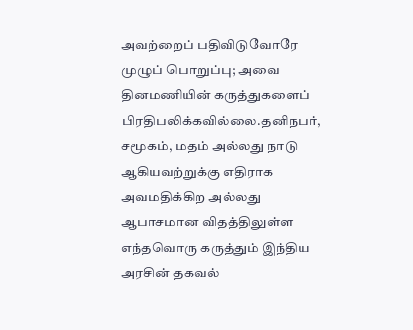அவற்றைப் பதிவிடுவோரே முழுப் பொறுப்பு; அவை தினமணியின் கருத்துகளைப் பிரதிபலிக்கவில்லை.தனிநபர், சமூகம், மதம் அல்லது நாடு ஆகியவற்றுக்கு எதிராக அவமதிக்கிற அல்லது ஆபாசமான விதத்திலுள்ள எந்தவொரு கருத்தும் இந்திய அரசின் தகவல்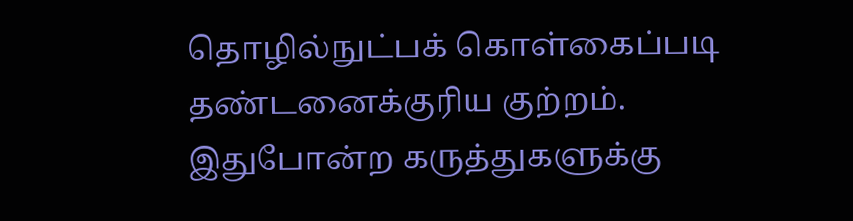தொழில்நுட்பக் கொள்கைப்படி தண்டனைக்குரிய குற்றம். இதுபோன்ற கருத்துகளுக்கு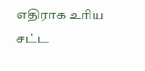எதிராக உரிய சட்ட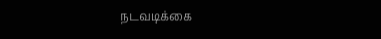நடவடிக்கை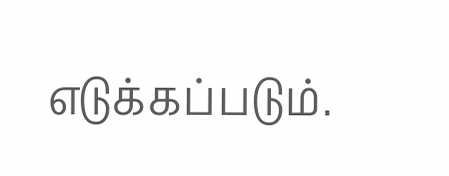எடுக்கப்படும்.